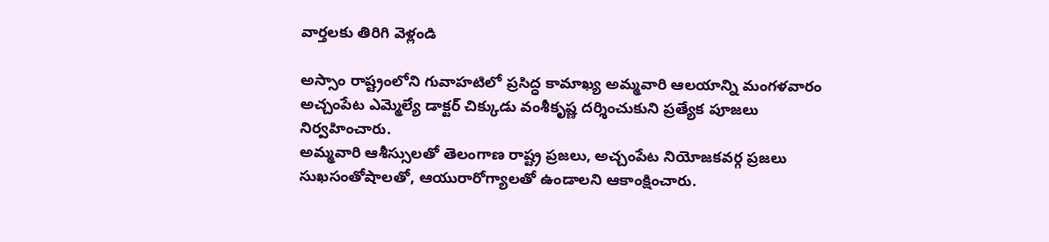వార్తలకు తిరిగి వెళ్లండి

అస్సాం రాష్ట్రంలోని గువాహటిలో ప్రసిద్ధ కామాఖ్య అమ్మవారి ఆలయాన్ని మంగళవారం అచ్చంపేట ఎమ్మెల్యే డాక్టర్ చిక్కుడు వంశీకృష్ణ దర్శించుకుని ప్రత్యేక పూజలు నిర్వహించారు.
అమ్మవారి ఆశీస్సులతో తెలంగాణ రాష్ట్ర ప్రజలు, అచ్చంపేట నియోజకవర్గ ప్రజలు సుఖసంతోషాలతో, ఆయురారోగ్యాలతో ఉండాలని ఆకాంక్షించారు.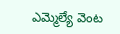ఎమ్మెల్యే వెంట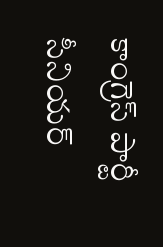కాంగ్రెస్ పార్టీ సీనియర్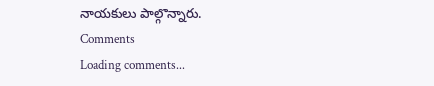నాయకులు పాల్గొన్నారు.
Comments
Loading comments...